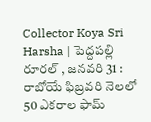Collector Koya Sri Harsha | పెద్దపల్లి రూరల్ , జనవరి 31 : రాబోయే ఫిబ్రవరి నెలలో 50 ఎకరాల ఫామ్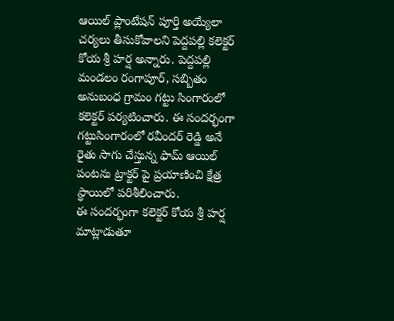ఆయిల్ ప్లాంటేషన్ పూర్తి అయ్యేలా చర్యలు తీసుకోవాలని పెద్దపల్లి కలెక్టర్ కోయ శ్రీ హర్ష అన్నారు. పెద్దపల్లి మండలం రంగాపూర్, సబ్బితం అనుబంధ గ్రామం గట్టు సింగారంలో కలెక్టర్ పర్యటించారు. ఈ సందర్భంగా గట్టుసింగారంలో రవీందర్ రెడ్డి అనే రైతు సాగు చేస్తున్న ఫామ్ ఆయిల్ పంటను ట్రాక్టర్ పై ప్రయాణించి క్షేత్ర స్థాయిలో పరిశీలించారు.
ఈ సందర్భంగా కలెక్టర్ కోయ శ్రీ హర్ష మాట్లాడుతూ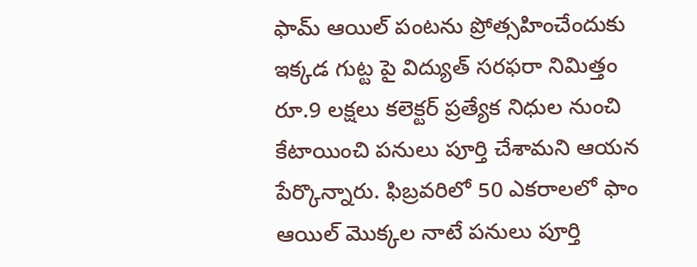ఫామ్ ఆయిల్ పంటను ప్రోత్సహించేందుకు ఇక్కడ గుట్ట పై విద్యుత్ సరఫరా నిమిత్తం రూ.9 లక్షలు కలెక్టర్ ప్రత్యేక నిధుల నుంచి కేటాయించి పనులు పూర్తి చేశామని ఆయన పేర్కొన్నారు. ఫిబ్రవరిలో 50 ఎకరాలలో ఫాం ఆయిల్ మొక్కల నాటే పనులు పూర్తి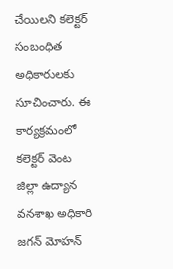చేయిలని కలెక్టర్ సంబంధిత అధికారులకు సూచించారు. ఈ కార్యక్రమంలో కలెక్టర్ వెంట జిల్లా ఉద్యాన వనశాఖ అధికారి జగన్ మోహన్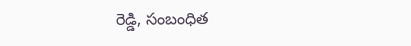రెడ్డి, సంబంధిత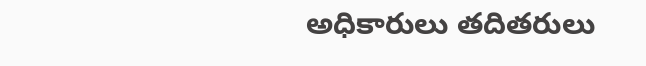అధికారులు తదితరులు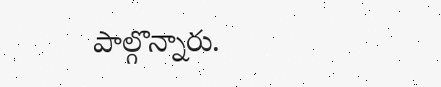పాల్గొన్నారు.